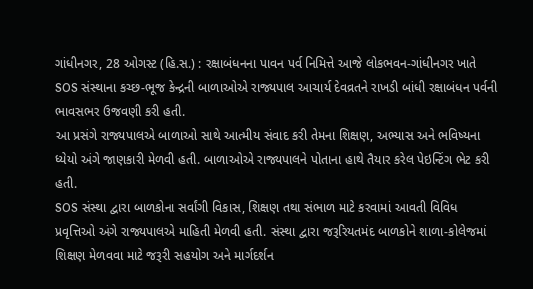ગાંધીનગર, 28 ઓગસ્ટ (હિ.સ.) : રક્ષાબંધનના પાવન પર્વ નિમિત્તે આજે લોકભવન-ગાંધીનગર ખાતે SOS સંસ્થાના કચ્છ-ભૂજ કેન્દ્રની બાળાઓએ રાજ્યપાલ આચાર્ય દેવવ્રતને રાખડી બાંધી રક્ષાબંધન પર્વની ભાવસભર ઉજવણી કરી હતી.
આ પ્રસંગે રાજ્યપાલએ બાળાઓ સાથે આત્મીય સંવાદ કરી તેમના શિક્ષણ, અભ્યાસ અને ભવિષ્યના ધ્યેયો અંગે જાણકારી મેળવી હતી. બાળાઓએ રાજ્યપાલને પોતાના હાથે તૈયાર કરેલ પેઇન્ટિંગ ભેટ કરી હતી.
SOS સંસ્થા દ્વારા બાળકોના સર્વાંગી વિકાસ, શિક્ષણ તથા સંભાળ માટે કરવામાં આવતી વિવિધ પ્રવૃત્તિઓ અંગે રાજ્યપાલએ માહિતી મેળવી હતી. સંસ્થા દ્વારા જરૂરિયતમંદ બાળકોને શાળા-કોલેજમાં શિક્ષણ મેળવવા માટે જરૂરી સહયોગ અને માર્ગદર્શન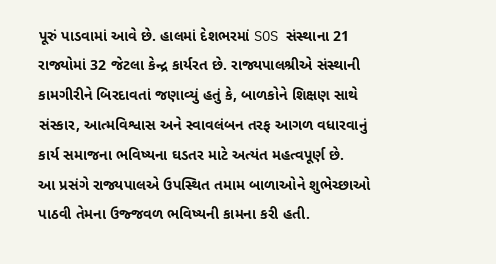પૂરું પાડવામાં આવે છે. હાલમાં દેશભરમાં SOS સંસ્થાના 21 રાજ્યોમાં 32 જેટલા કેન્દ્ર કાર્યરત છે. રાજ્યપાલશ્રીએ સંસ્થાની કામગીરીને બિરદાવતાં જણાવ્યું હતું કે, બાળકોને શિક્ષણ સાથે સંસ્કાર, આત્મવિશ્વાસ અને સ્વાવલંબન તરફ આગળ વધારવાનું કાર્ય સમાજના ભવિષ્યના ઘડતર માટે અત્યંત મહત્વપૂર્ણ છે.
આ પ્રસંગે રાજ્યપાલએ ઉપસ્થિત તમામ બાળાઓને શુભેચ્છાઓ પાઠવી તેમના ઉજ્જવળ ભવિષ્યની કામના કરી હતી.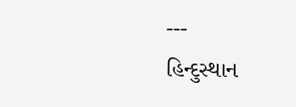---
હિન્દુસ્થાન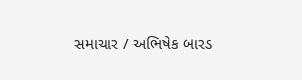સમાચાર / અભિષેક બારડ